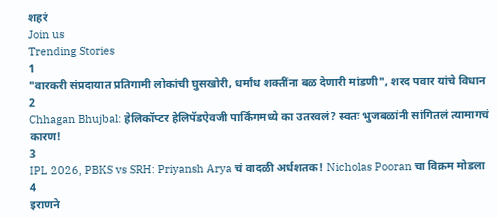शहरं
Join us
Trending Stories
1
"वारकरी संप्रदायात प्रतिगामी लोकांची घुसखोरी, धर्मांध शक्तींना बळ देणारी मांडणी", शरद पवार यांचे विधान
2
Chhagan Bhujbal: हेलिकॉप्टर हेलिपॅडऐवजी पार्किंगमध्ये का उतरवलं? स्वतः भुजबळांनी सांगितलं त्यामागचं कारण!
3
IPL 2026, PBKS vs SRH: Priyansh Arya चं वादळी अर्धशतक! Nicholas Pooran चा विक्रम मोडला
4
इराणने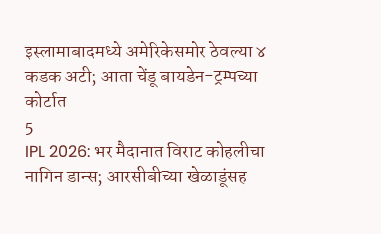इस्लामाबादमध्ये अमेरिकेसमोर ठेवल्या ४ कडक अटी; आता चेंडू बायडेन-ट्रम्पच्या कोर्टात
5
IPL 2026: भर मैदानात विराट कोहलीचा नागिन डान्स; आरसीबीच्या खेळाडूंसह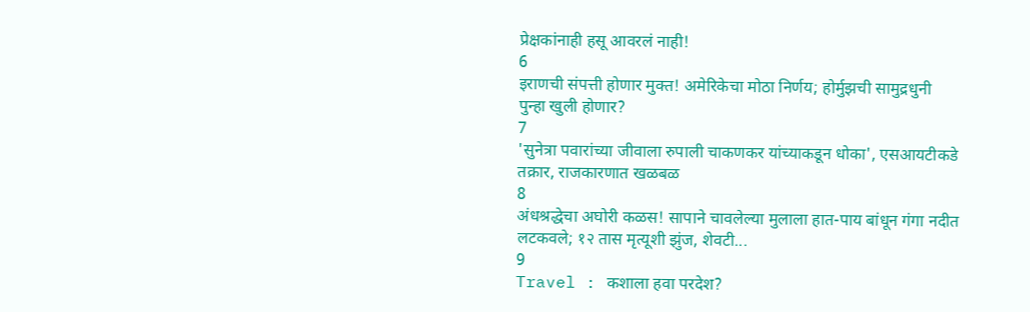प्रेक्षकांनाही हसू आवरलं नाही!
6
इराणची संपत्ती होणार मुक्त! अमेरिकेचा मोठा निर्णय; होर्मुझची सामुद्रधुनी पुन्हा खुली होणार?
7
'सुनेत्रा पवारांच्या जीवाला रुपाली चाकणकर यांच्याकडून धोका', एसआयटीकडे तक्रार, राजकारणात खळबळ
8
अंधश्रद्धेचा अघोरी कळस! सापाने चावलेल्या मुलाला हात-पाय बांधून गंगा नदीत लटकवले; १२ तास मृत्यूशी झुंज, शेवटी...
9
Travel : कशाला हवा परदेश?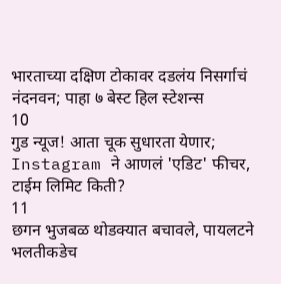भारताच्या दक्षिण टोकावर दडलंय निसर्गाचं नंदनवन; पाहा ७ बेस्ट हिल स्टेशन्स
10
गुड न्यूज! आता चूक सुधारता येणार; Instagram ने आणलं 'एडिट' फीचर, टाईम लिमिट किती?
11
छगन भुजबळ थोडक्यात बचावले, पायलटने भलतीकडेच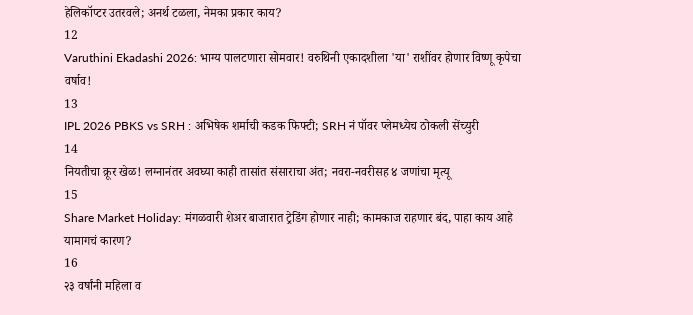हेलिकॉप्टर उतरवले; अनर्थ टळला, नेमका प्रकार काय?
12
Varuthini Ekadashi 2026: भाग्य पालटणारा सोमवार! वरुथिनी एकादशीला 'या' राशींवर होणार विष्णू कृपेचा वर्षाव!
13
IPL 2026 PBKS vs SRH : अभिषेक शर्माची कडक फिफ्टी; SRH नं पॉवर प्लेमध्येच ठोकली सेंच्युरी
14
नियतीचा क्रूर खेळ! लग्नानंतर अवघ्या काही तासांत संसाराचा अंत; नवरा-नवरीसह ४ जणांचा मृत्यू
15
Share Market Holiday: मंगळवारी शेअर बाजारात ट्रेडिंग होणार नाही; कामकाज राहणार बंद, पाहा काय आहे यामागचं कारण?
16
२३ वर्षांनी महिला व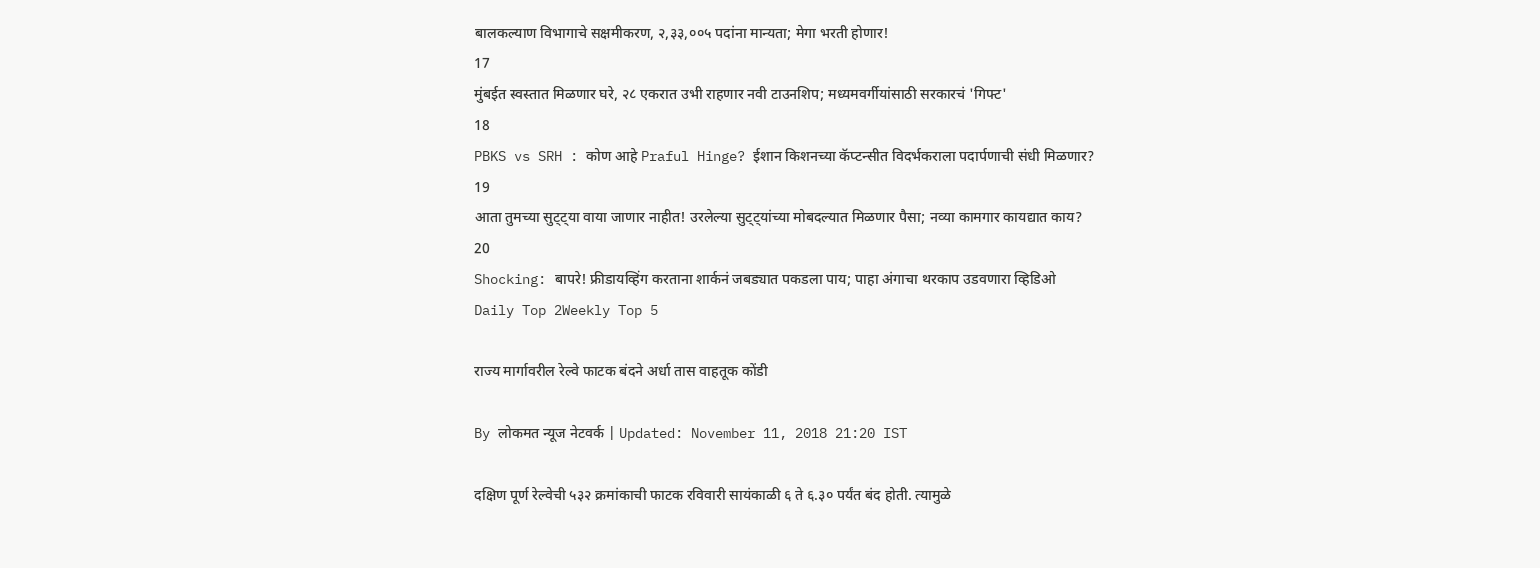बालकल्याण विभागाचे सक्षमीकरण, २,३३,००५ पदांना मान्यता; मेगा भरती होणार!
17
मुंबईत स्वस्तात मिळणार घरे, २८ एकरात उभी राहणार नवी टाउनशिप; मध्यमवर्गीयांसाठी सरकारचं 'गिफ्ट'
18
PBKS vs SRH : कोण आहे Praful Hinge? ईशान किशनच्या कॅप्टन्सीत विदर्भकराला पदार्पणाची संधी मिळणार?
19
आता तुमच्या सुट्ट्या वाया जाणार नाहीत! उरलेल्या सुट्ट्यांच्या मोबदल्यात मिळणार पैसा; नव्या कामगार कायद्यात काय?
20
Shocking: बापरे! फ्रीडायव्हिंग करताना शार्कनं जबड्यात पकडला पाय; पाहा अंगाचा थरकाप उडवणारा व्हिडिओ
Daily Top 2Weekly Top 5

राज्य मार्गावरील रेल्वे फाटक बंदने अर्धा तास वाहतूक कोंडी

By लोकमत न्यूज नेटवर्क | Updated: November 11, 2018 21:20 IST

दक्षिण पूर्ण रेल्वेची ५३२ क्रमांकाची फाटक रविवारी सायंकाळी ६ ते ६.३० पर्यंत बंद होती. त्यामुळे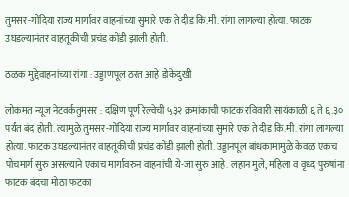तुमसर-गोंदिया राज्य मार्गावर वाहनांच्या सुमारे एक ते दीड कि.मी. रांगा लागल्या होत्या. फाटक उघडल्यानंतर वाहतूकीची प्रचंड कोंडी झाली होती.

ठळक मुद्देवाहनांच्या रांगा : उड्डाणपूल ठरत आहे डोकेदुखी

लोकमत न्यूज नेटवर्कतुमसर : दक्षिण पूर्ण रेल्वेची ५३२ क्रमांकाची फाटक रविवारी सायंकाळी ६ ते ६.३० पर्यंत बंद होती. त्यामुळे तुमसर-गोंदिया राज्य मार्गावर वाहनांच्या सुमारे एक ते दीड कि.मी. रांगा लागल्या होत्या. फाटक उघडल्यानंतर वाहतूकीची प्रचंड कोंडी झाली होती. उड्डानपूल बांधकामामुळे केवळ एकच पोचमार्ग सुरु असल्याने एकाच मार्गावरुन वाहनांची ये-जा सुरु आहे. लहान मुले, महिला व वृध्द पुरुषांना फाटक बंदचा मोठा फटका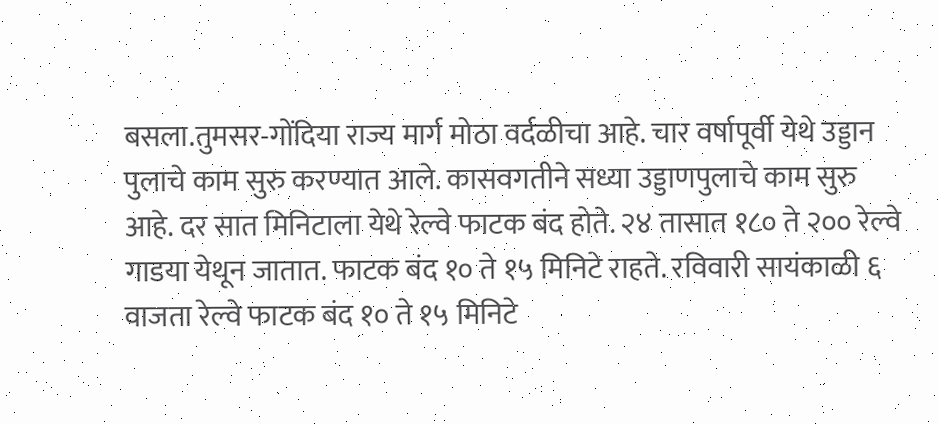बसला.तुमसर-गोंदिया राज्य मार्ग मोठा वर्दळीचा आहे. चार वर्षापूर्वी येथे उड्डान पुलाचे काम सुरु करण्यात आले. कासवगतीने सध्या उड्डाणपुलाचे काम सुरु आहे. दर सात मिनिटाला येथे रेल्वे फाटक बंद होते. २४ तासात १८० ते २०० रेल्वे गाडया येथून जातात. फाटक बंद १० ते १५ मिनिटे राहते. रविवारी सायंकाळी ६ वाजता रेल्वे फाटक बंद १० ते १५ मिनिटे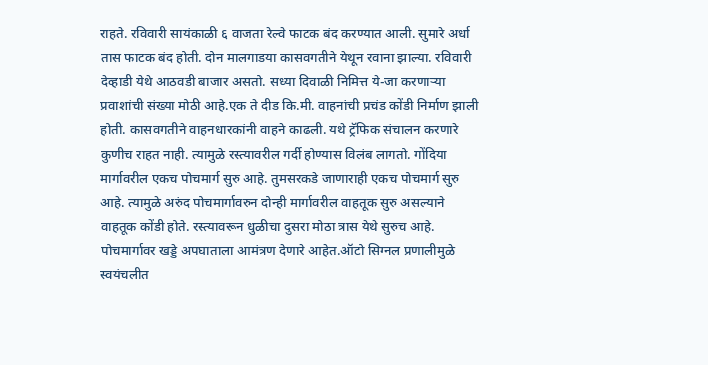राहते. रविवारी सायंकाळी ६ वाजता रेल्वे फाटक बंद करण्यात आली. सुमारे अर्धा तास फाटक बंद होती. दोन मालगाडया कासवगतीने येथून रवाना झाल्या. रविवारी देव्हाडी येथे आठवडी बाजार असतो. सध्या दिवाळी निमित्त ये-जा करणाऱ्या प्रवाशांची संख्या मोठी आहे.एक ते दीड कि.मी. वाहनांची प्रचंड कोंडी निर्माण झाली होती. कासवगतीने वाहनधारकांनी वाहने काढली. यथे ट्रॅफिक संचालन करणारे कुणीच राहत नाही. त्यामुळे रस्त्यावरील गर्दी होण्यास विलंब लागतो. गोंदिया मार्गावरील एकच पोचमार्ग सुरु आहे. तुमसरकडे जाणाराही एकच पोचमार्ग सुरु आहे. त्यामुळे अरुंद पोचमार्गावरुन दोन्ही मार्गावरील वाहतूक सुरु असल्याने वाहतूक कोंडी होते. रस्त्यावरून धुळीचा दुसरा मोठा त्रास येथे सुरुच आहे. पोचमार्गावर खड्डे अपघाताला आमंत्रण देणारे आहेत.ऑटो सिग्नल प्रणालीमुळे स्वयंचलीत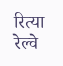रित्या रेल्वे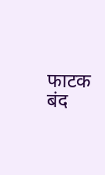फाटक बंद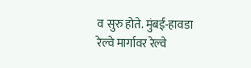व सुरु होते. मुंबई-हावडा रेल्वे मार्गावर रेल्वे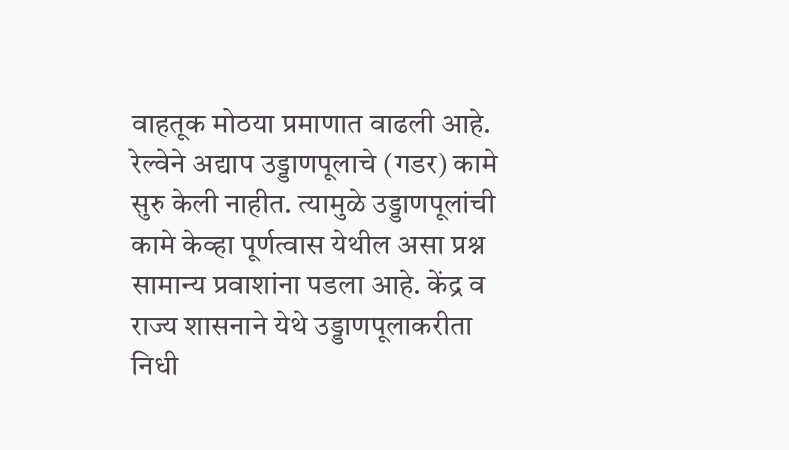वाहतूक मोठया प्रमाणात वाढली आहे. रेल्वेने अद्याप उड्डाणपूलाचे (गडर) कामे सुरु केली नाहीत. त्यामुळे उड्डाणपूलांची कामे केव्हा पूर्णत्वास येथील असा प्रश्न सामान्य प्रवाशांना पडला आहे. केंद्र व राज्य शासनाने येथे उड्डाणपूलाकरीता निधी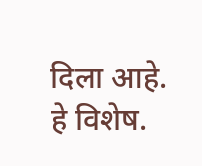दिला आहे. हे विशेष.